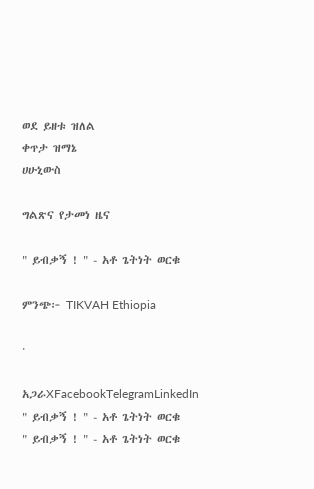ወደ ይዘቱ ዝለል
ቀጥታ ዝማኔ
ሀሁኒውስ

ግልጽና የታመነ ዜና

" ይብቃኝ ! " - አቶ ጌትነት ወርቁ

ምንጭ፦ TIKVAH Ethiopia

·

አጋራXFacebookTelegramLinkedIn
" ይብቃኝ ! " - አቶ ጌትነት ወርቁ
" ይብቃኝ ! " - አቶ ጌትነት ወርቁ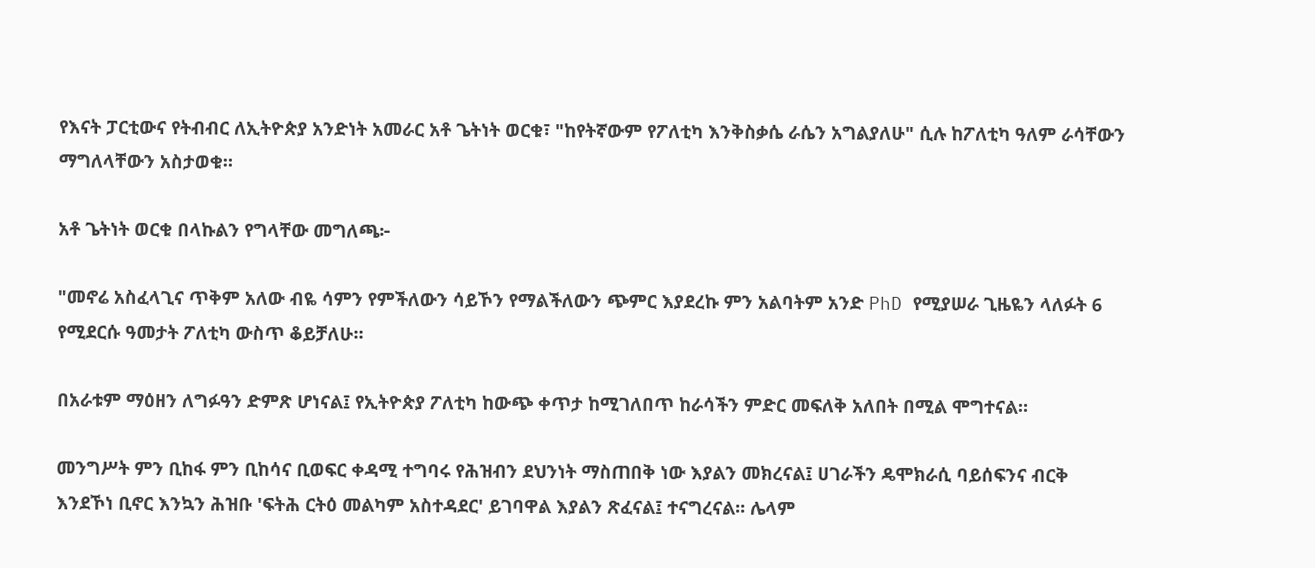የእናት ፓርቲውና የትብብር ለኢትዮጵያ አንድነት አመራር አቶ ጌትነት ወርቁ፣ "ከየትኛውም የፖለቲካ እንቅስቃሴ ራሴን አግልያለሁ" ሲሉ ከፖለቲካ ዓለም ራሳቸውን ማግለላቸውን አስታወቁ።

አቶ ጌትነት ወርቁ በላኩልን የግላቸው መግለጫ፦

"መኖሬ አስፈላጊና ጥቅም አለው ብዬ ሳምን የምችለውን ሳይኾን የማልችለውን ጭምር እያደረኩ ምን አልባትም አንድ PhD የሚያሠራ ጊዜዬን ላለፉት 6 የሚደርሱ ዓመታት ፖለቲካ ውስጥ ቆይቻለሁ።

በአራቱም ማዕዘን ለግፉዓን ድምጽ ሆነናል፤ የኢትዮጵያ ፖለቲካ ከውጭ ቀጥታ ከሚገለበጥ ከራሳችን ምድር መፍለቅ አለበት በሚል ሞግተናል።

መንግሥት ምን ቢከፋ ምን ቢከሳና ቢወፍር ቀዳሚ ተግባሩ የሕዝብን ደህንነት ማስጠበቅ ነው እያልን መክረናል፤ ሀገራችን ዴሞክራሲ ባይሰፍንና ብርቅ እንደኾነ ቢኖር እንኳን ሕዝቡ 'ፍትሕ ርትዕ መልካም አስተዳደር' ይገባዋል እያልን ጽፈናል፤ ተናግረናል፡፡ ሌላም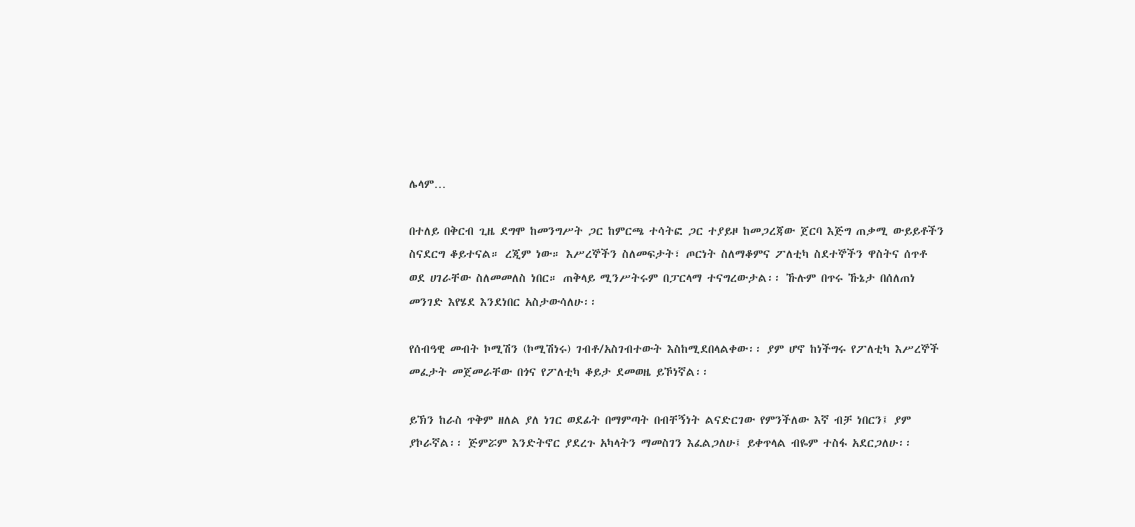ሌላም…

በተለይ በቅርብ ጊዜ ደግሞ ከመንግሥት ጋር ከምርጫ ተሳትፎ ጋር ተያይዞ ከመጋረጃው ጀርባ እጅግ ጠቃሚ ውይይቶችን ስናደርግ ቆይተናል። ረጂም ነው። እሥረኞችን ስለመፍታት፣ ጦርነት ስለማቆምና ፖለቲካ ስደተኞችን ዋስትና ሰጥቶ ወደ ሀገራቸው ስለመመለስ ነበር። ጠቅላይ ሚንሥትሩም በፓርላማ ተናግረውታል፡፡ ኹሉም በጥሩ ኹኔታ በሰለጠነ መንገድ እየሄደ እንደነበር አስታውሳለሁ፡፡

የሰብዓዊ መብት ኮሚሽን (ኮሚሽነሩ) ገብቶ/አስገብተውት እስከሚደበላልቀው፡፡ ያም ሆኖ ከነችግሩ የፖለቲካ እሥረኞች መፈታት መጀመራቸው በጎና የፖለቲካ ቆይታ ደመወዜ ይኾነኛል፡፡

ይኽን ከራስ ጥቅም ዘለል ያለ ነገር ወደፊት በማምጣት በብቸኝነት ልናድርገው የምንችለው እኛ ብቻ ነበርን፤ ያም ያኮራኛል፡፡ ጅምሯም እንድትኖር ያደረጉ አካላትን ማመስገን እፈልጋለሁ፤ ይቀጥላል ብዬም ተስፋ አደርጋለሁ፡፡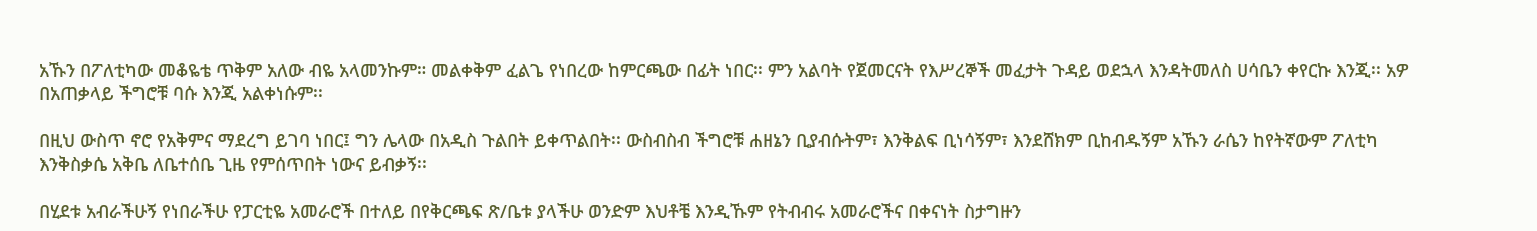አኹን በፖለቲካው መቆዬቴ ጥቅም አለው ብዬ አላመንኩም። መልቀቅም ፈልጌ የነበረው ከምርጫው በፊት ነበር፡፡ ምን አልባት የጀመርናት የእሥረኞች መፈታት ጉዳይ ወደኋላ እንዳትመለስ ሀሳቤን ቀየርኩ እንጂ፡፡ አዎ በአጠቃላይ ችግሮቹ ባሱ እንጂ አልቀነሱም፡፡

በዚህ ውስጥ ኖሮ የአቅምና ማደረግ ይገባ ነበር፤ ግን ሌላው በአዲስ ጉልበት ይቀጥልበት፡፡ ውስብስብ ችግሮቹ ሐዘኔን ቢያብሱትም፣ እንቅልፍ ቢነሳኝም፣ እንደሸክም ቢከብዱኝም አኹን ራሴን ከየትኛውም ፖለቲካ እንቅስቃሴ አቅቤ ለቤተሰቤ ጊዜ የምሰጥበት ነውና ይብቃኝ፡፡

በሂደቱ አብራችሁኝ የነበራችሁ የፓርቲዬ አመራሮች በተለይ በየቅርጫፍ ጽ/ቤቱ ያላችሁ ወንድም እህቶቼ እንዲኹም የትብብሩ አመራሮችና በቀናነት ስታግዙን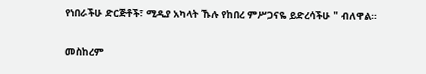የነበራችሁ ድርጅቶች፣ ሚዲያ አካላት ኹሉ የከበረ ምሥጋናዬ ይድረሳችሁ " ብለዋል።

መስከረም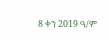8 ቀን 2019 ዓ/ም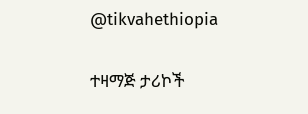@tikvahethiopia

ተዛማጅ ታሪኮች